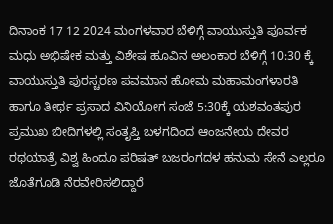ದಿನಾಂಕ 17 12 2024 ಮಂಗಳವಾರ ಬೆಳಿಗ್ಗೆ ವಾಯುಸ್ತುತಿ ಪೂರ್ವಕ ಮಧು ಅಭಿಷೇಕ ಮತ್ತು ವಿಶೇಷ ಹೂವಿನ ಅಲಂಕಾರ ಬೆಳಿಗ್ಗೆ 10:30 ಕ್ಕೆ ವಾಯುಸ್ತುತಿ ಪುರಸ್ಚರಣ ಪವಮಾನ ಹೋಮ ಮಹಾಮಂಗಳಾರತಿ ಹಾಗೂ ತೀರ್ಥ ಪ್ರಸಾದ ವಿನಿಯೋಗ ಸಂಜೆ 5:30ಕ್ಕೆ ಯಶವಂತಪುರ ಪ್ರಮುಖ ಬೀದಿಗಳಲ್ಲಿ ಸಂತೃಪ್ತಿ ಬಳಗದಿಂದ ಆಂಜನೇಯ ದೇವರ ರಥಯಾತ್ರೆ ವಿಶ್ವ ಹಿಂದೂ ಪರಿಷತ್ ಬಜರಂಗದಳ ಹನುಮ ಸೇನೆ ಎಲ್ಲರೂ ಜೊತೆಗೂಡಿ ನೆರವೇರಿಸಲಿದ್ದಾರೆ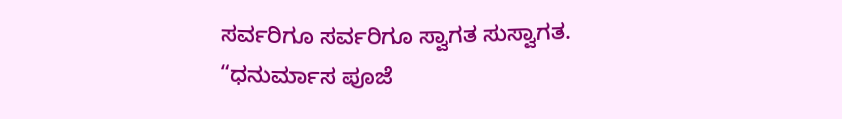ಸರ್ವರಿಗೂ ಸರ್ವರಿಗೂ ಸ್ವಾಗತ ಸುಸ್ವಾಗತ.
“ಧನುರ್ಮಾಸ ಪೂಜೆ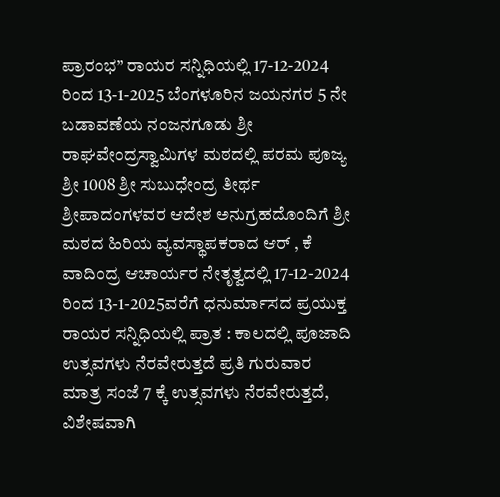ಪ್ರಾರಂಭ” ರಾಯರ ಸನ್ನಿಧಿಯಲ್ಲಿ 17-12-2024 ರಿಂದ 13-1-2025 ಬೆಂಗಳೂರಿನ ಜಯನಗರ 5 ನೇ ಬಡಾವಣೆಯ ನಂಜನಗೂಡು ಶ್ರೀ ರಾಘವೇಂದ್ರಸ್ವಾಮಿಗಳ ಮಠದಲ್ಲಿ ಪರಮ ಪೂಜ್ಯ ಶ್ರೀ 1008 ಶ್ರೀ ಸುಬುಧೇಂದ್ರ ತೀರ್ಥ ಶ್ರೀಪಾದಂಗಳವರ ಆದೇಶ ಅನುಗ್ರಹದೊಂದಿಗೆ ಶ್ರೀ ಮಠದ ಹಿರಿಯ ವ್ಯವಸ್ಥಾಪಕರಾದ ಆರ್ , ಕೆ ವಾದಿಂದ್ರ ಆಚಾರ್ಯರ ನೇತೃತ್ವದಲ್ಲಿ 17-12-2024 ರಿಂದ 13-1-2025ವರೆಗೆ ಧನುರ್ಮಾಸದ ಪ್ರಯುಕ್ತ ರಾಯರ ಸನ್ನಿಧಿಯಲ್ಲಿ ಪ್ರಾತ : ಕಾಲದಲ್ಲಿ ಪೂಜಾದಿ ಉತ್ಸವಗಳು ನೆರವೇರುತ್ತದೆ ಪ್ರತಿ ಗುರುವಾರ ಮಾತ್ರ ಸಂಜೆ 7 ಕ್ಕೆ ಉತ್ಸವಗಳು ನೆರವೇರುತ್ತದೆ, ವಿಶೇಷವಾಗಿ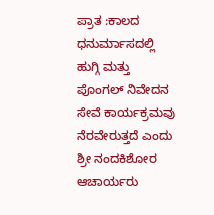ಪ್ರಾತ :ಕಾಲದ ಧನುರ್ಮಾಸದಲ್ಲಿ ಹುಗ್ಗಿ ಮತ್ತು ಪೊಂಗಲ್ ನಿವೇದನ ಸೇವೆ ಕಾರ್ಯಕ್ರಮವು ನೆರವೇರುತ್ತದೆ ಎಂದು ಶ್ರೀ ನಂದಕಿಶೋರ ಆಚಾರ್ಯರು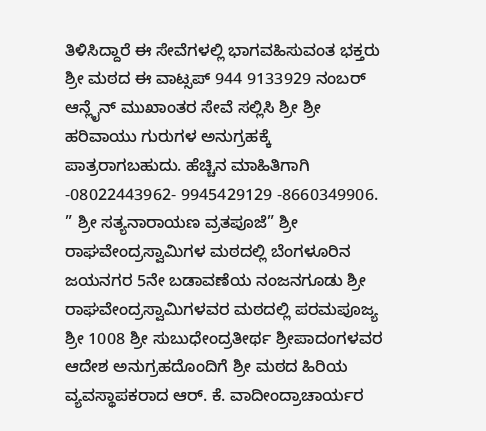ತಿಳಿಸಿದ್ದಾರೆ ಈ ಸೇವೆಗಳಲ್ಲಿ ಭಾಗವಹಿಸುವಂತ ಭಕ್ತರು ಶ್ರೀ ಮಠದ ಈ ವಾಟ್ಸಪ್ 944 9133929 ನಂಬರ್ ಆನ್ಲೈನ್ ಮುಖಾಂತರ ಸೇವೆ ಸಲ್ಲಿಸಿ ಶ್ರೀ ಶ್ರೀ ಹರಿವಾಯು ಗುರುಗಳ ಅನುಗ್ರಹಕ್ಕೆ ಪಾತ್ರರಾಗಬಹುದು. ಹೆಚ್ಚಿನ ಮಾಹಿತಿಗಾಗಿ -08022443962- 9945429129 -8660349906.
” ಶ್ರೀ ಸತ್ಯನಾರಾಯಣ ವ್ರತಪೂಜೆ” ಶ್ರೀ ರಾಘವೇಂದ್ರಸ್ವಾಮಿಗಳ ಮಠದಲ್ಲಿ ಬೆಂಗಳೂರಿನ ಜಯನಗರ 5ನೇ ಬಡಾವಣೆಯ ನಂಜನಗೂಡು ಶ್ರೀ ರಾಘವೇಂದ್ರಸ್ವಾಮಿಗಳವರ ಮಠದಲ್ಲಿ ಪರಮಪೂಜ್ಯ ಶ್ರೀ 1008 ಶ್ರೀ ಸುಬುಧೇಂದ್ರತೀರ್ಥ ಶ್ರೀಪಾದಂಗಳವರ ಆದೇಶ ಅನುಗ್ರಹದೊಂದಿಗೆ ಶ್ರೀ ಮಠದ ಹಿರಿಯ ವ್ಯವಸ್ಥಾಪಕರಾದ ಆರ್. ಕೆ. ವಾದೀಂದ್ರಾಚಾರ್ಯರ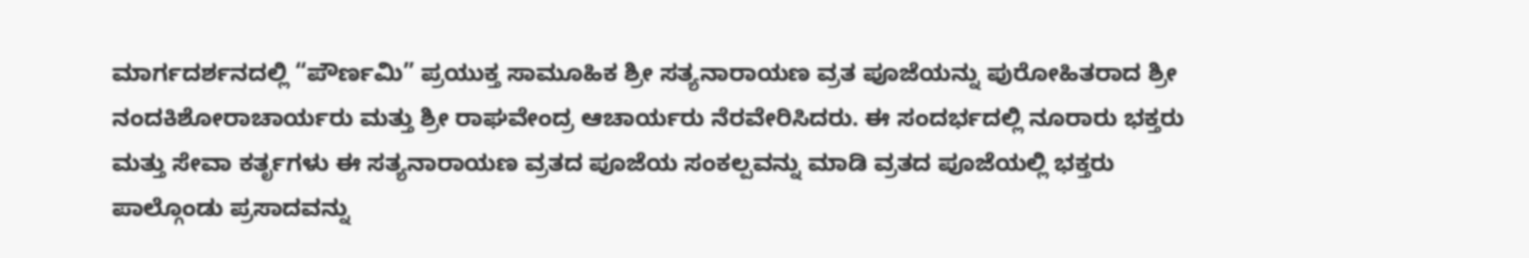ಮಾರ್ಗದರ್ಶನದಲ್ಲಿ “ಪೌರ್ಣಮಿ” ಪ್ರಯುಕ್ತ ಸಾಮೂಹಿಕ ಶ್ರೀ ಸತ್ಯನಾರಾಯಣ ವ್ರತ ಪೂಜೆಯನ್ನು ಪುರೋಹಿತರಾದ ಶ್ರೀ ನಂದಕಿಶೋರಾಚಾರ್ಯರು ಮತ್ತು ಶ್ರೀ ರಾಘವೇಂದ್ರ ಆಚಾರ್ಯರು ನೆರವೇರಿಸಿದರು. ಈ ಸಂದರ್ಭದಲ್ಲಿ ನೂರಾರು ಭಕ್ತರು ಮತ್ತು ಸೇವಾ ಕರ್ತೃಗಳು ಈ ಸತ್ಯನಾರಾಯಣ ವ್ರತದ ಪೂಜೆಯ ಸಂಕಲ್ಪವನ್ನು ಮಾಡಿ ವ್ರತದ ಪೂಜೆಯಲ್ಲಿ ಭಕ್ತರು ಪಾಲ್ಗೊಂಡು ಪ್ರಸಾದವನ್ನು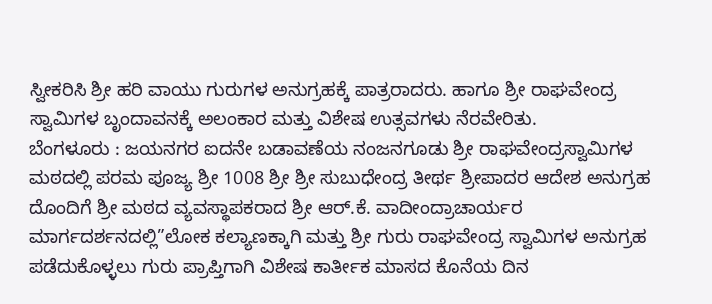ಸ್ವೀಕರಿಸಿ ಶ್ರೀ ಹರಿ ವಾಯು ಗುರುಗಳ ಅನುಗ್ರಹಕ್ಕೆ ಪಾತ್ರರಾದರು. ಹಾಗೂ ಶ್ರೀ ರಾಘವೇಂದ್ರ ಸ್ವಾಮಿಗಳ ಬೃಂದಾವನಕ್ಕೆ ಅಲಂಕಾರ ಮತ್ತು ವಿಶೇಷ ಉತ್ಸವಗಳು ನೆರವೇರಿತು.
ಬೆಂಗಳೂರು : ಜಯನಗರ ಐದನೇ ಬಡಾವಣೆಯ ನಂಜನಗೂಡು ಶ್ರೀ ರಾಘವೇಂದ್ರಸ್ವಾಮಿಗಳ ಮಠದಲ್ಲಿ ಪರಮ ಪೂಜ್ಯ ಶ್ರೀ 1008 ಶ್ರೀ ಶ್ರೀ ಸುಬುಧೇಂದ್ರ ತೀರ್ಥ ಶ್ರೀಪಾದರ ಆದೇಶ ಅನುಗ್ರಹ ದೊಂದಿಗೆ ಶ್ರೀ ಮಠದ ವ್ಯವಸ್ಥಾಪಕರಾದ ಶ್ರೀ ಆರ್.ಕೆ. ವಾದೀಂದ್ರಾಚಾರ್ಯರ ಮಾರ್ಗದರ್ಶನದಲ್ಲಿ”ಲೋಕ ಕಲ್ಯಾಣಕ್ಕಾಗಿ ಮತ್ತು ಶ್ರೀ ಗುರು ರಾಘವೇಂದ್ರ ಸ್ವಾಮಿಗಳ ಅನುಗ್ರಹ ಪಡೆದುಕೊಳ್ಳಲು ಗುರು ಪ್ರಾಪ್ತಿಗಾಗಿ ವಿಶೇಷ ಕಾರ್ತೀಕ ಮಾಸದ ಕೊನೆಯ ದಿನ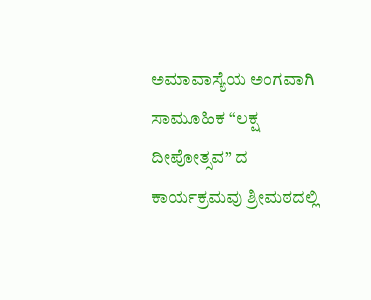ಅಮಾವಾಸ್ಯೆಯ ಅಂಗವಾಗಿ ಸಾಮೂಹಿಕ “ಲಕ್ಷ ದೀಪೋತ್ಸವ” ದ ಕಾರ್ಯಕ್ರಮವು ಶ್ರೀಮಠದಲ್ಲಿ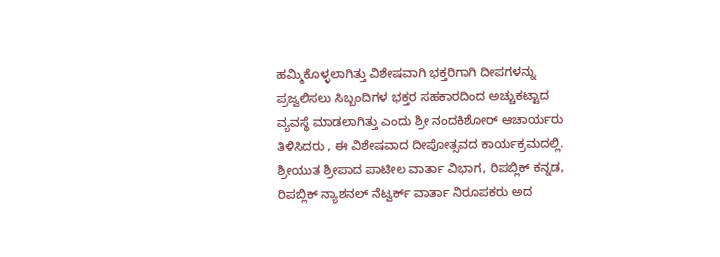ಹಮ್ಮಿಕೊಳ್ಳಲಾಗಿತ್ತು ವಿಶೇಷವಾಗಿ ಭಕ್ತರಿಗಾಗಿ ದೀಪಗಳನ್ನು ಪ್ರಜ್ವಲಿಸಲು ಸಿಬ್ಬಂದಿಗಳ ಭಕ್ತರ ಸಹಕಾರದಿಂದ ಅಚ್ಚುಕಟ್ಟಾದ ವ್ಯವಸ್ಥೆ ಮಾಡಲಾಗಿತ್ತು ಎಂದು ಶ್ರೀ ನಂದಕಿಶೋರ್ ಆಚಾರ್ಯರು ತಿಳಿಸಿದರು , ಈ ವಿಶೇಷವಾದ ದೀಪೋತ್ಸವದ ಕಾರ್ಯಕ್ರಮದಲ್ಲಿ. ಶ್ರೀಯುತ ಶ್ರೀಪಾದ ಪಾಟೀಲ ವಾರ್ತಾ ವಿಭಾಗ, ರಿಪಬ್ಲಿಕ್ ಕನ್ನಡ, ರಿಪಬ್ಲಿಕ್ ನ್ಯಾಶನಲ್ ನೆಟ್ವರ್ಕ್ ವಾರ್ತಾ ನಿರೂಪಕರು ಅದ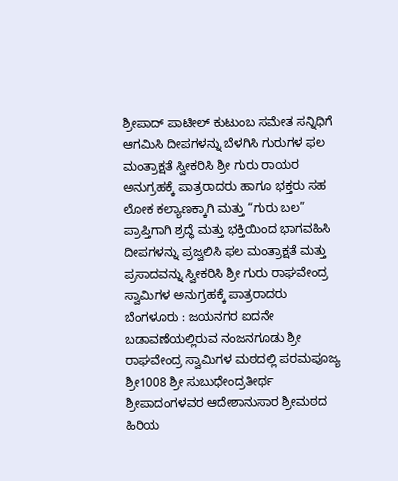ಶ್ರೀಪಾದ್ ಪಾಟೀಲ್ ಕುಟುಂಬ ಸಮೇತ ಸನ್ನಿಧಿಗೆ ಆಗಮಿಸಿ ದೀಪಗಳನ್ನು ಬೆಳಗಿಸಿ ಗುರುಗಳ ಫಲ ಮಂತ್ರಾಕ್ಷತೆ ಸ್ವೀಕರಿಸಿ ಶ್ರೀ ಗುರು ರಾಯರ ಅನುಗ್ರಹಕ್ಕೆ ಪಾತ್ರರಾದರು ಹಾಗೂ ಭಕ್ತರು ಸಹ ಲೋಕ ಕಲ್ಯಾಣಕ್ಕಾಗಿ ಮತ್ತು “ಗುರು ಬಲ” ಪ್ರಾಪ್ತಿಗಾಗಿ ಶ್ರದ್ಧೆ ಮತ್ತು ಭಕ್ತಿಯಿಂದ ಭಾಗವಹಿಸಿ ದೀಪಗಳನ್ನು ಪ್ರಜ್ವಲಿಸಿ ಫಲ ಮಂತ್ರಾಕ್ಷತೆ ಮತ್ತು ಪ್ರಸಾದವನ್ನು ಸ್ವೀಕರಿಸಿ ಶ್ರೀ ಗುರು ರಾಘವೇಂದ್ರ ಸ್ವಾಮಿಗಳ ಅನುಗ್ರಹಕ್ಕೆ ಪಾತ್ರರಾದರು
ಬೆಂಗಳೂರು : ಜಯನಗರ ಐದನೇ ಬಡಾವಣೆಯಲ್ಲಿರುವ ನಂಜನಗೂಡು ಶ್ರೀ ರಾಘವೇಂದ್ರ ಸ್ವಾಮಿಗಳ ಮಠದಲ್ಲಿ ಪರಮಪೂಜ್ಯ ಶ್ರೀ1008 ಶ್ರೀ ಸುಬುಧೇಂದ್ರತೀರ್ಥ ಶ್ರೀಪಾದಂಗಳವರ ಆದೇಶಾನುಸಾರ ಶ್ರೀಮಠದ ಹಿರಿಯ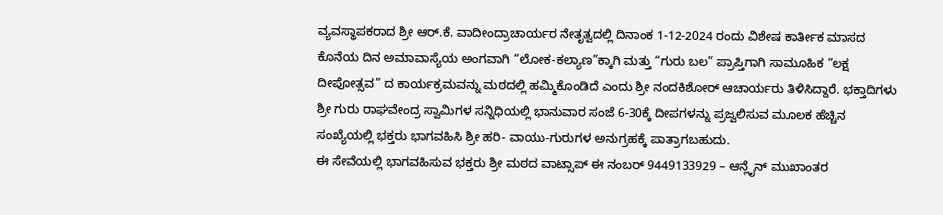ವ್ಯವಸ್ಥಾಪಕರಾದ ಶ್ರೀ ಆರ್.ಕೆ. ವಾದೀಂದ್ರಾಚಾರ್ಯರ ನೇತೃತ್ವದಲ್ಲಿ ದಿನಾಂಕ 1-12-2024 ರಂದು ವಿಶೇಷ ಕಾರ್ತೀಕ ಮಾಸದ ಕೊನೆಯ ದಿನ ಅಮಾವಾಸ್ಯೆಯ ಅಂಗವಾಗಿ “ಲೋಕ-ಕಲ್ಯಾಣ”ಕ್ಕಾಗಿ ಮತ್ತು “ಗುರು ಬಲ” ಪ್ರಾಪ್ತಿಗಾಗಿ ಸಾಮೂಹಿಕ “ಲಕ್ಷ ದೀಪೋತ್ಸವ” ದ ಕಾರ್ಯಕ್ರಮವನ್ನು ಮಠದಲ್ಲಿ ಹಮ್ಮಿಕೊಂಡಿದೆ ಎಂದು ಶ್ರೀ ನಂದಕಿಶೋರ್ ಆಚಾರ್ಯರು ತಿಳಿಸಿದ್ದಾರೆ. ಭಕ್ತಾದಿಗಳು ಶ್ರೀ ಗುರು ರಾಘವೇಂದ್ರ ಸ್ವಾಮಿಗಳ ಸನ್ನಿಧಿಯಲ್ಲಿ ಭಾನುವಾರ ಸಂಜೆ 6-30ಕ್ಕೆ ದೀಪಗಳನ್ನು ಪ್ರಜ್ವಲಿಸುವ ಮೂಲಕ ಹೆಚ್ಚಿನ ಸಂಖ್ಯೆಯಲ್ಲಿ ಭಕ್ತರು ಭಾಗವಹಿಸಿ ಶ್ರೀ ಹರಿ- ವಾಯು-ಗುರುಗಳ ಅನುಗ್ರಹಕ್ಕೆ ಪಾತ್ರಾಗಬಹುದು.
ಈ ಸೇವೆಯಲ್ಲಿ ಭಾಗವಹಿಸುವ ಭಕ್ತರು ಶ್ರೀ ಮಠದ ವಾಟ್ಸಾಪ್ ಈ ನಂಬರ್ 9449133929 – ಆನ್ಲೈನ್ ಮುಖಾಂತರ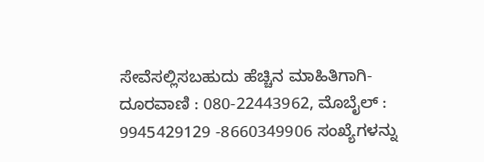ಸೇವೆಸಲ್ಲಿಸಬಹುದು ಹೆಚ್ಚಿನ ಮಾಹಿತಿಗಾಗಿ- ದೂರವಾಣಿ : 080-22443962, ಮೊಬೈಲ್ : 9945429129 -8660349906 ಸಂಖ್ಯೆಗಳನ್ನು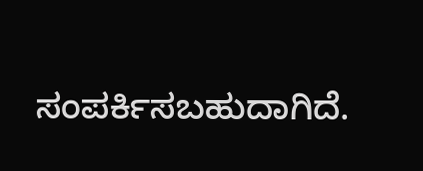ಸಂಪರ್ಕಿಸಬಹುದಾಗಿದೆ.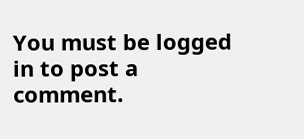You must be logged in to post a comment.